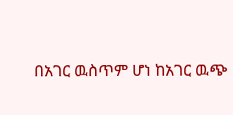በአገር ዉስጥም ሆነ ከአገር ዉጭ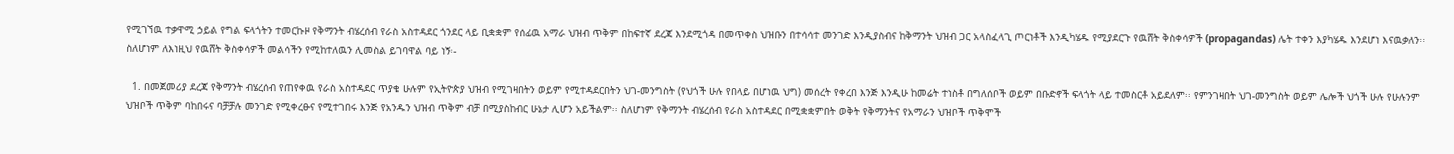የሚገኘዉ ተቃዋሚ ኃይል የግል ፍላጎትን ተመርኩዞ የቅማንት ብሄረሰብ የራስ አስተዳደር ጎንደር ላይ ቢቋቋም የሰፊዉ አማራ ህዝብ ጥቅም በከፍተኛ ደረጃ እንደሚጎዳ በመጥቀስ ህዝቡን በተሳሳተ መንገድ እንዲያስብና ከቅማንት ህዝብ ጋር አላስፈላጊ ጦርነቶች እንዲካሄዱ የሚያደርጉ የዉሸት ቅስቀሳዎች (propagandas) ሌት ተቀን እያካሄዱ እንደሆነ እናዉቃለን፡፡ ስለሆነም ለእነዚህ የዉሸት ቅስቀሳዎች መልሳችን የሚከተለዉን ሊመስል ይገባዋል ባይ ነኝ፡-

  1. በመጀመሪያ ደረጃ የቅማንት ብሄረሰብ የጠየቀዉ የራስ አስተዳደር ጥያቄ ሁሉም የኢትዮጵያ ህዝብ የሚገዛበትን ወይም የሚተዳደርበትን ህገ-መንግስት (የህጎች ሁሉ የበላይ በሆነዉ ህግ) መሰረት የቀረበ እንጅ እንዲሁ ከመሬት ተነስቶ በግለሰቦች ወይም በቡድኖች ፍላጎት ላይ ተመስርቶ አይደለም፡፡ የምንገዛበት ህገ-መንግስት ወይም ሌሎች ህጎች ሁሉ የሁሉንም ህዝቦች ጥቅም ባከበሩና ባቻቻሉ መንገድ የሚቀረፁና የሚተገበሩ እንጅ የአንዱን ህዝብ ጥቅም ብቻ በሚያስከብር ሁኔታ ሊሆን አይችልም፡፡ ስለሆነም የቅማንት ብሄረሰብ የራስ አስተዳደር በሚቋቋምበት ወቅት የቅማንትና የአማራን ህዝቦች ጥቅሞች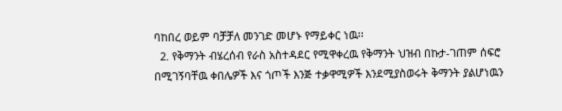ባከበረ ወይም ባቻቻለ መንገድ መሆኑ የማይቀር ነዉ፡፡
  2. የቅማንት ብሄረሰብ የራስ አስተዳደር የሚዋቀረዉ የቅማንት ህዝብ በኩታ-ገጠም ሰፍሮ በሚገኝባቸዉ ቀበሌዎች እና ጎጦች እንጅ ተቃዋሚዎች እንደሚያስወሩት ቅማንት ያልሆነዉን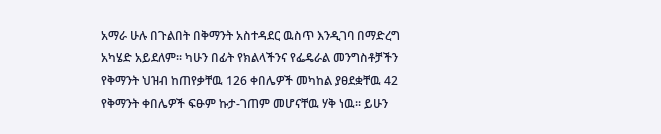አማራ ሁሉ በጉልበት በቅማንት አስተዳደር ዉስጥ እንዲገባ በማድረግ አካሄድ አይደለም፡፡ ካሁን በፊት የክልላችንና የፌዴራል መንግስቶቻችን የቅማንት ህዝብ ከጠየቃቸዉ 126 ቀበሌዎች መካከል ያፀደቋቸዉ 42 የቅማንት ቀበሌዎች ፍፁም ኩታ-ገጠም መሆናቸዉ ሃቅ ነዉ፡፡ ይሁን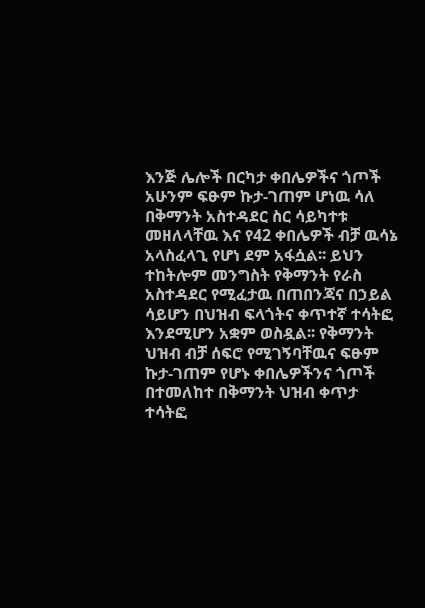እንጅ ሌሎች በርካታ ቀበሌዎችና ጎጦች አሁንም ፍፁም ኩታ-ገጠም ሆነዉ ሳለ በቅማንት አስተዳደር ስር ሳይካተቱ መዘለላቸዉ እና የ42 ቀበሌዎች ብቻ ዉሳኔ አላስፈላጊ የሆነ ደም አፋሷል፡፡ ይህን ተከትሎም መንግስት የቅማንት የራስ አስተዳደር የሚፈታዉ በጠበንጃና በኃይል ሳይሆን በህዝብ ፍላጎትና ቀጥተኛ ተሳትፎ እንደሚሆን አቋም ወስዷል፡፡ የቅማንት ህዝብ ብቻ ሰፍሮ የሚገኝባቸዉና ፍፁም ኩታ-ገጠም የሆኑ ቀበሌዎችንና ጎጦች በተመለከተ በቅማንት ህዝብ ቀጥታ ተሳትፎ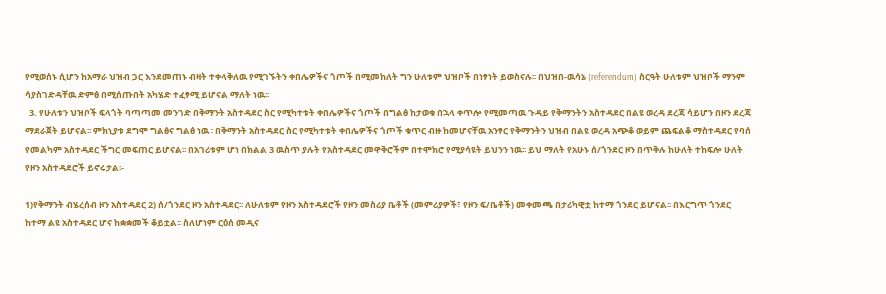የሚወሰኑ ሲሆን ከአማራ ህዝብ ጋር እንደመጠኑ ብዛት ተቀላቅለዉ የሚገኙትን ቀበሌዎችና ጎጦች በሚመከለት ግን ሁለቱም ህዝቦች በነፃነት ይወስናሉ፡፡ በህዝበ-ዉሳኔ (referendum) ስርዓት ሁለቱም ህዝቦች ማንም ሳያስገድዳቸዉ ድምፅ በሚሰጡበት አካሄድ ተፈፃሚ ይሆናል ማለት ነዉ፡፡
  3. የሁለቱን ህዝቦች ፍላጎት ባጣጣመ መንገድ በቅማንት አስተዳደር ስር የሚካተቱት ቀበሌዎችና ጎጦች በግልፅ ከታወቁ በኋላ ቀጥሎ የሚመጣዉ ጉዳይ የቅማንትን አስተዳደር በልዩ ወረዳ ደረጃ ሳይሆን በዞን ደረጃ ማደራጀት ይሆናል፡፡ ምክኒያቱ ደግሞ ግልፅና ግልፅ ነዉ ፡ በቅማንት አስተዳደር ስር የሚካተቱት ቀበሌዎችና ጎጦች ቁጥር ብዙ ከመሆናቸዉ አንፃር የቅማንትን ህዝብ በልዩ ወረዳ አጭቆ ወይም ጨፍልቆ ማስተዳደር የባሰ የመልካም አስተዳደር ችግር መፍጠር ይሆናል፡፡ በአገሪቱም ሆነ በክልል 3 ዉስጥ ያሉት የአስተዳደር መዋቅሮችም በተሞክሮ የሚያሳዩት ይህንን ነዉ፡፡ ይህ ማለት የአሁኑ ሰ/ጎንደር ዞን በጥቅሉ ከሁለት ተከፍሎ ሁለት የዞን አስተዳደሮች ይኖሩታል፡-

1)የቅማንት ብሄረሰብ ዞን አስተዳደር 2) ሰ/ጎንደር ዞን አስተዳደር፡፡ ለሁለቱም የዞን አስተዳደሮች የዞን መስሪያ ቤቶች (መምሪያዎች፣ የዞን ፍ/ቤቶች) መቀመጫ በታሪካዊቷ ከተማ ጎንደር ይሆናል፡፡ በእርግጥ ጎንደር ከተማ ልዩ አስተዳደር ሆና ከቋቋመች ቆይቷል፡፡ ስለሆነም ርዕሰ መዲና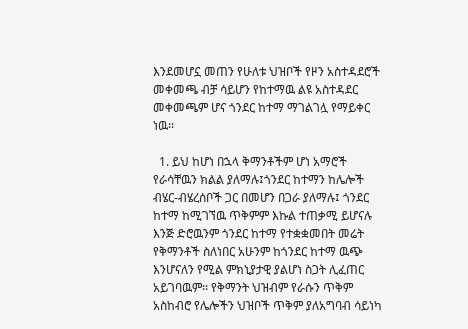እንደመሆኗ መጠን የሁለቱ ህዝቦች የዞን አስተዳደሮች መቀመጫ ብቻ ሳይሆን የከተማዉ ልዩ አስተዳደር መቀመጫም ሆና ጎንደር ከተማ ማገልገሏ የማይቀር ነዉ፡፡

  1. ይህ ከሆነ በኋላ ቅማንቶችም ሆነ አማሮች የራሳቸዉን ክልል ያለማሉ፤ጎንደር ከተማን ከሌሎች ብሄር-ብሄረሰቦች ጋር በመሆን በጋራ ያለማሉ፤ ጎንደር ከተማ ከሚገኘዉ ጥቅምም እኩል ተጠቃሚ ይሆናሉ እንጅ ድሮዉንም ጎንደር ከተማ የተቋቋመበት መሬት የቅማንቶች ስለነበር አሁንም ከጎንደር ከተማ ዉጭ እንሆናለን የሚል ምክኒያታዊ ያልሆነ ስጋት ሊፈጠር አይገባዉም፡፡ የቅማንት ህዝብም የራሱን ጥቅም አስከብሮ የሌሎችን ህዝቦች ጥቅም ያለአግባብ ሳይነካ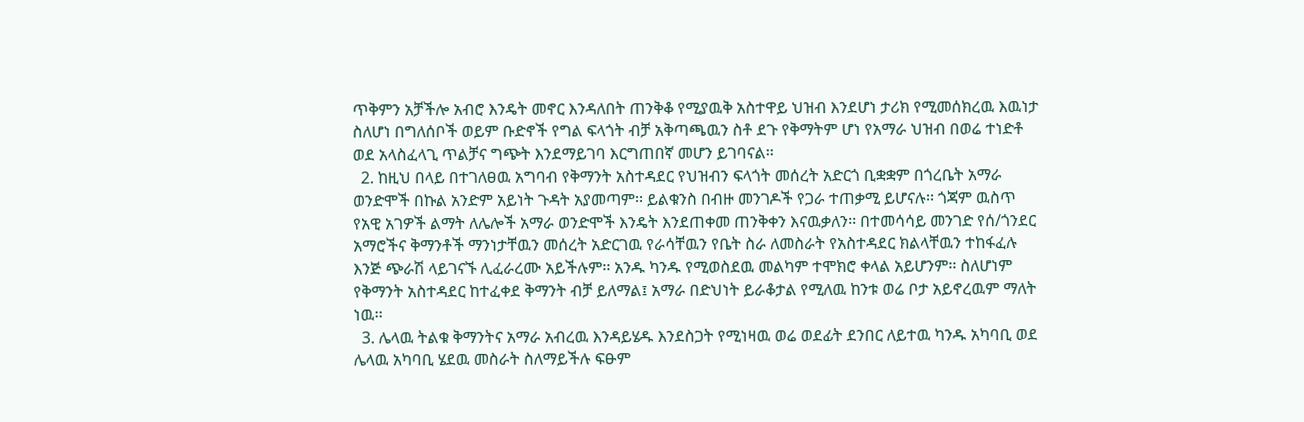ጥቅምን አቻችሎ አብሮ እንዴት መኖር እንዳለበት ጠንቅቆ የሚያዉቅ አስተዋይ ህዝብ እንደሆነ ታሪክ የሚመሰክረዉ እዉነታ ስለሆነ በግለሰቦች ወይም ቡድኖች የግል ፍላጎት ብቻ አቅጣጫዉን ስቶ ደጉ የቅማትም ሆነ የአማራ ህዝብ በወሬ ተነድቶ ወደ አላስፈላጊ ጥልቻና ግጭት እንደማይገባ እርግጠበኛ መሆን ይገባናል፡፡
  2. ከዚህ በላይ በተገለፀዉ አግባብ የቅማንት አስተዳደር የህዝብን ፍላጎት መሰረት አድርጎ ቢቋቋም በጎረቤት አማራ ወንድሞች በኩል አንድም አይነት ጉዳት አያመጣም፡፡ ይልቁንስ በብዙ መንገዶች የጋራ ተጠቃሚ ይሆናሉ፡፡ ጎጃም ዉስጥ የአዊ አገዎች ልማት ለሌሎች አማራ ወንድሞች እንዴት እንደጠቀመ ጠንቅቀን እናዉቃለን፡፡ በተመሳሳይ መንገድ የሰ/ጎንደር አማሮችና ቅማንቶች ማንነታቸዉን መሰረት አድርገዉ የራሳቸዉን የቤት ስራ ለመስራት የአስተዳደር ክልላቸዉን ተከፋፈሉ እንጅ ጭራሽ ላይገናኙ ሊፈራረሙ አይችሉም፡፡ አንዱ ካንዱ የሚወስደዉ መልካም ተሞክሮ ቀላል አይሆንም፡፡ ስለሆነም የቅማንት አስተዳደር ከተፈቀደ ቅማንት ብቻ ይለማል፤ አማራ በድህነት ይራቆታል የሚለዉ ከንቱ ወሬ ቦታ አይኖረዉም ማለት ነዉ፡፡
  3. ሌላዉ ትልቁ ቅማንትና አማራ አብረዉ እንዳይሄዱ እንደስጋት የሚነዛዉ ወሬ ወደፊት ደንበር ለይተዉ ካንዱ አካባቢ ወደ ሌላዉ አካባቢ ሄደዉ መስራት ስለማይችሉ ፍፁም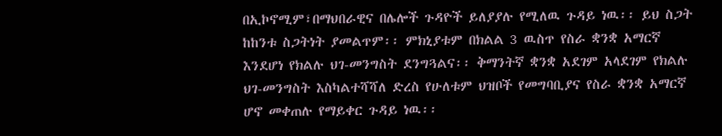በኢኮኖሚም፣በማህበራዊና በሌሎች ጉዳዮች ይለያያሉ የሚለዉ ጉዳይ ነዉ፡፡ ይህ ስጋት ከከንቱ ስጋትነት ያመልጥም፡፡ ምክኒያቱም በክልል 3 ዉስጥ የስራ ቋንቋ አማርኛ እንደሆነ የክልሉ ህገ-መንግስት ደንግጓልና፡፡ ቅማንትኛ ቋንቋ አደገም አላደገም የክልሉ ህገ-መንግስት እስካልተሻሻለ ድረስ የሁለቱም ህዝቦች የመግባቢያና የስራ ቋንቋ አማርኛ ሆኖ መቀጠሉ የማይቀር ጉዳይ ነዉ፡፡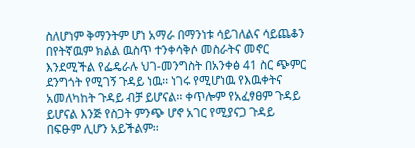ስለሆነም ቅማንትም ሆነ አማራ በማንነቱ ሳይገለልና ሳይጨቆን በየትኛዉም ክልል ዉስጥ ተንቀሳቅሶ መስራትና መኖር እንደሚችል የፌዴራሉ ህገ-መንግስት በአንቀፅ 41 ስር ጭምር ደንግጎት የሚገኝ ጉዳይ ነዉ፡፡ ነገሩ የሚሆነዉ የእዉቀትና አመለካከት ጉዳይ ብቻ ይሆናል፡፡ ቀጥሎም የአፈፃፀም ጉዳይ ይሆናል እንጅ የስጋት ምንጭ ሆኖ አገር የሚያናጋ ጉዳይ በፍፁም ሊሆን አይችልም፡፡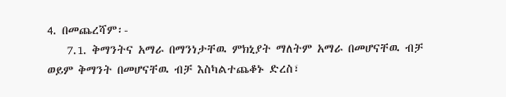4. በመጨረሻም፡-
    7.1. ቅማንትና አማራ በማንነታቸዉ ምክኒያት ማለትም አማራ በመሆናቸዉ ብቻ ወይም ቅማንት በመሆናቸዉ ብቻ እስካልተጨቆኑ ድረስ፣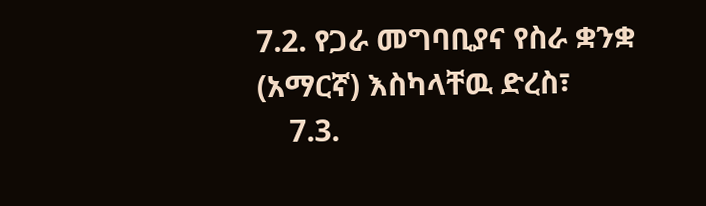7.2. የጋራ መግባቢያና የስራ ቋንቋ (አማርኛ) እስካላቸዉ ድረስ፣
    7.3.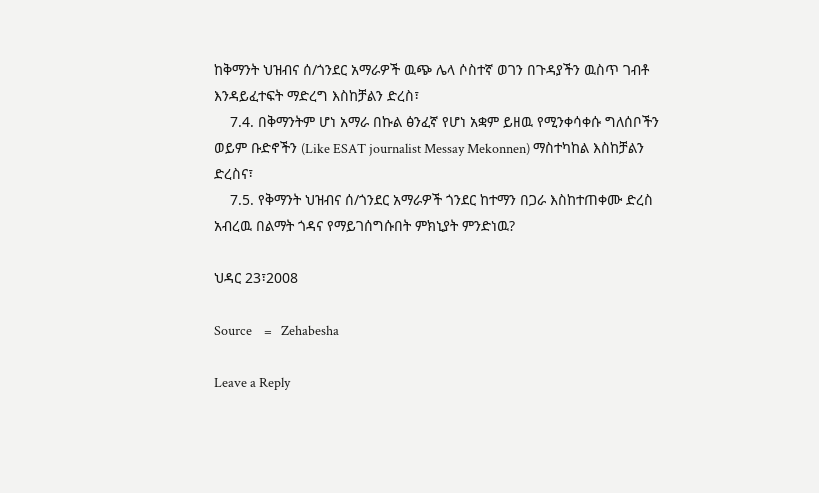ከቅማንት ህዝብና ሰ/ጎንደር አማራዎች ዉጭ ሌላ ሶስተኛ ወገን በጉዳያችን ዉስጥ ገብቶ እንዳይፈተፍት ማድረግ እስከቻልን ድረስ፣
    7.4. በቅማንትም ሆነ አማራ በኩል ፅንፈኛ የሆነ አቋም ይዘዉ የሚንቀሳቀሱ ግለሰቦችን ወይም ቡድኖችን (Like ESAT journalist Messay Mekonnen) ማስተካከል እስከቻልን ድረስና፣
    7.5. የቅማንት ህዝብና ሰ/ጎንደር አማራዎች ጎንደር ከተማን በጋራ እስከተጠቀሙ ድረስ አብረዉ በልማት ጎዳና የማይገሰግሱበት ምክኒያት ምንድነዉ?

ህዳር 23፣2008

Source    =   Zehabesha

Leave a Reply